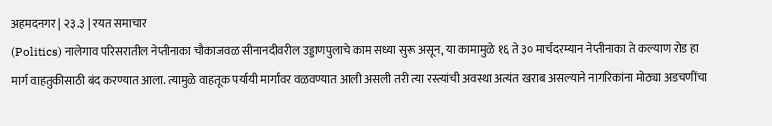अहमदनगर | २३.३ | रयत समाचार
(Politics) नालेगाव परिसरातील नेप्तीनाका चौकाजवळ सीनानदीवरील उड्डाणपुलाचे काम सध्या सुरू असून, या कामामुळे १६ ते ३० मार्चदरम्यान नेप्तीनाका ते कल्याण रोड हा मार्ग वाहतुकीसाठी बंद करण्यात आला. त्यामुळे वाहतूक पर्यायी मार्गांवर वळवण्यात आली असली तरी त्या रस्त्यांची अवस्था अत्यंत खराब असल्याने नागरिकांना मोठ्या अडचणींचा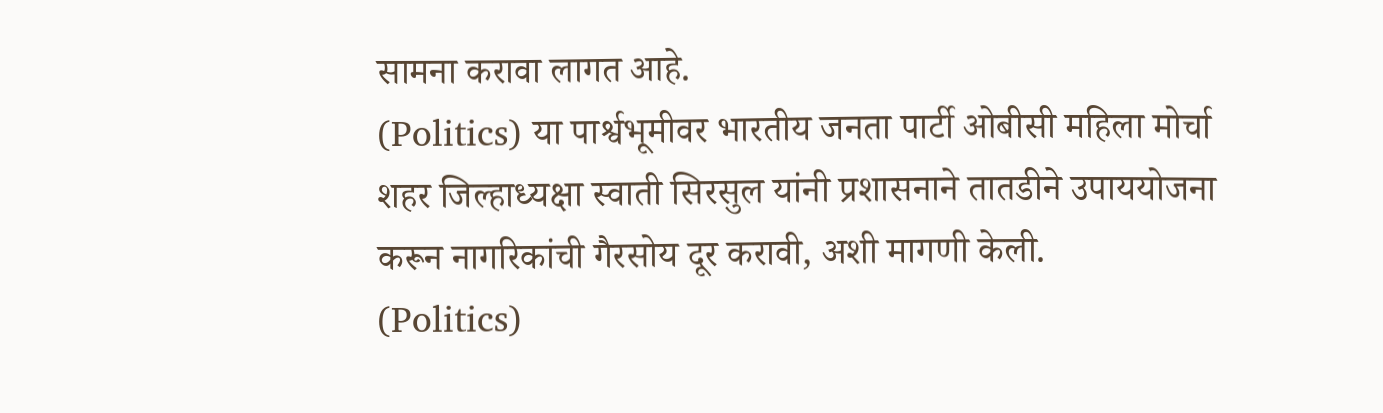सामना करावा लागत आहे.
(Politics) या पार्श्वभूमीवर भारतीय जनता पार्टी ओबीसी महिला मोर्चा शहर जिल्हाध्यक्षा स्वाती सिरसुल यांनी प्रशासनाने तातडीने उपाययोजना करून नागरिकांची गैरसोय दूर करावी, अशी मागणी केली.
(Politics)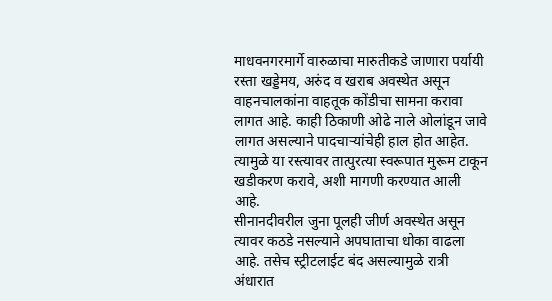माधवनगरमार्गे वारुळाचा मारुतीकडे जाणारा पर्यायी रस्ता खड्डेमय, अरुंद व खराब अवस्थेत असून वाहनचालकांना वाहतूक कोंडीचा सामना करावा लागत आहे. काही ठिकाणी ओढे नाले ओलांडून जावे लागत असल्याने पादचाऱ्यांचेही हाल होत आहेत. त्यामुळे या रस्त्यावर तात्पुरत्या स्वरूपात मुरूम टाकून खडीकरण करावे, अशी मागणी करण्यात आली आहे.
सीनानदीवरील जुना पूलही जीर्ण अवस्थेत असून त्यावर कठडे नसल्याने अपघाताचा धोका वाढला आहे. तसेच स्ट्रीटलाईट बंद असल्यामुळे रात्री अंधारात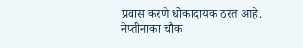प्रवास करणे धोकादायक ठरत आहे.
नेप्तीनाका चौक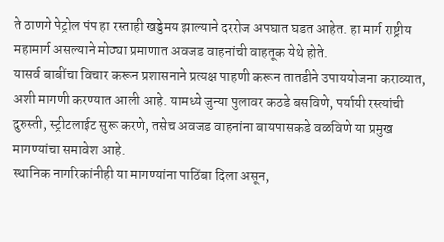ते ठाणगे पेट्रोल पंप हा रस्ताही खड्डेमय झाल्याने दररोज अपघात घडत आहेत. हा मार्ग राष्ट्रीय महामार्ग असल्याने मोठ्या प्रमाणात अवजड वाहनांची वाहतूक येथे होते.
यासर्व बाबींचा विचार करून प्रशासनाने प्रत्यक्ष पाहणी करून तातडीने उपाययोजना कराव्यात, अशी मागणी करण्यात आली आहे. यामध्ये जुन्या पुलावर कठडे बसविणे, पर्यायी रस्त्यांची दुरुस्ती, स्ट्रीटलाईट सुरू करणे, तसेच अवजड वाहनांना बायपासकडे वळविणे या प्रमुख मागण्यांचा समावेश आहे.
स्थानिक नागरिकांनीही या मागण्यांना पाठिंबा दिला असून,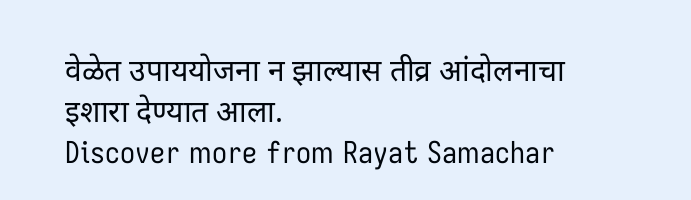वेळेत उपाययोजना न झाल्यास तीव्र आंदोलनाचा इशारा देण्यात आला.
Discover more from Rayat Samachar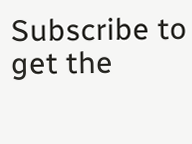Subscribe to get the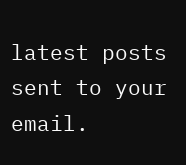latest posts sent to your email.